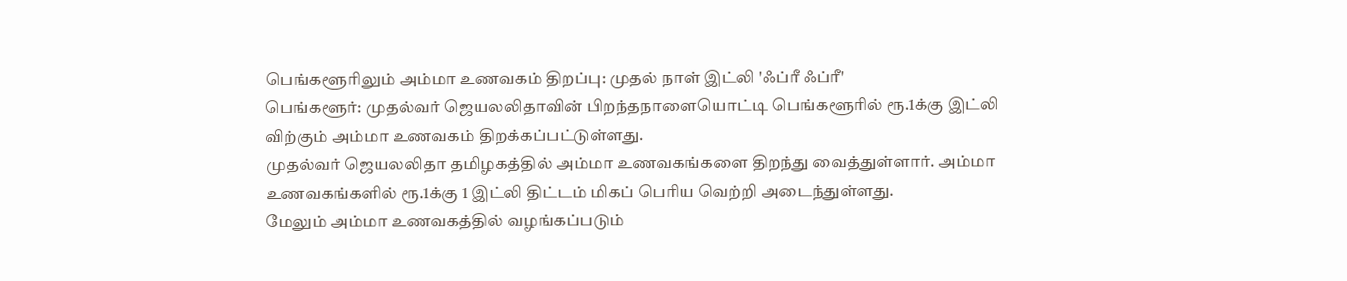பெங்களூரிலும் அம்மா உணவகம் திறப்பு: முதல் நாள் இட்லி 'ஃப்ரீ ஃப்ரீ'
பெங்களூர்: முதல்வர் ஜெயலலிதாவின் பிறந்தநாளையொட்டி பெங்களூரில் ரூ.1க்கு இட்லி விற்கும் அம்மா உணவகம் திறக்கப்பட்டுள்ளது.
முதல்வர் ஜெயலலிதா தமிழகத்தில் அம்மா உணவகங்களை திறந்து வைத்துள்ளார். அம்மா உணவகங்களில் ரூ.1க்கு 1 இட்லி திட்டம் மிகப் பெரிய வெற்றி அடைந்துள்ளது.
மேலும் அம்மா உணவகத்தில் வழங்கப்படும்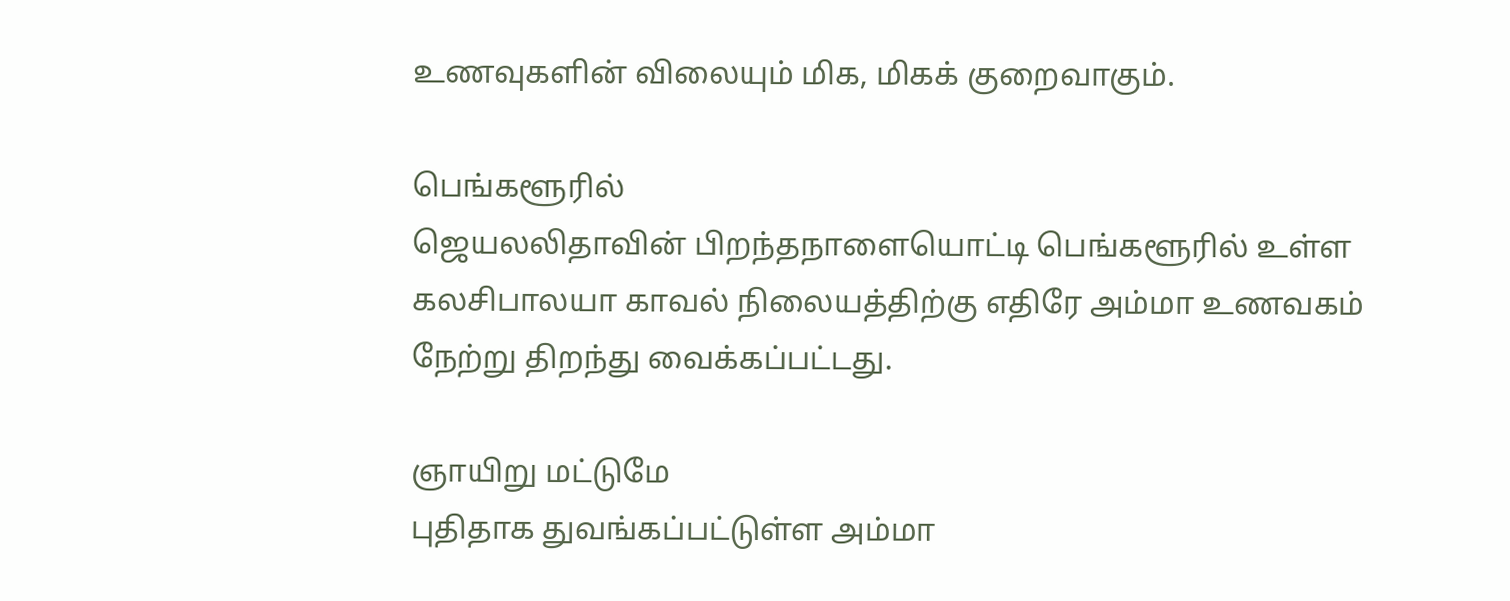உணவுகளின் விலையும் மிக, மிகக் குறைவாகும்.

பெங்களூரில்
ஜெயலலிதாவின் பிறந்தநாளையொட்டி பெங்களூரில் உள்ள கலசிபாலயா காவல் நிலையத்திற்கு எதிரே அம்மா உணவகம் நேற்று திறந்து வைக்கப்பட்டது.

ஞாயிறு மட்டுமே
புதிதாக துவங்கப்பட்டுள்ள அம்மா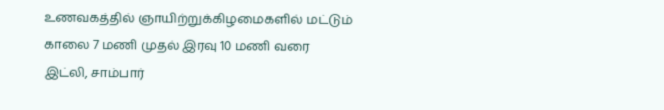உணவகத்தில் ஞாயிற்றுக்கிழமைகளில் மட்டும் காலை 7 மணி முதல் இரவு 10 மணி வரை இட்லி, சாம்பார்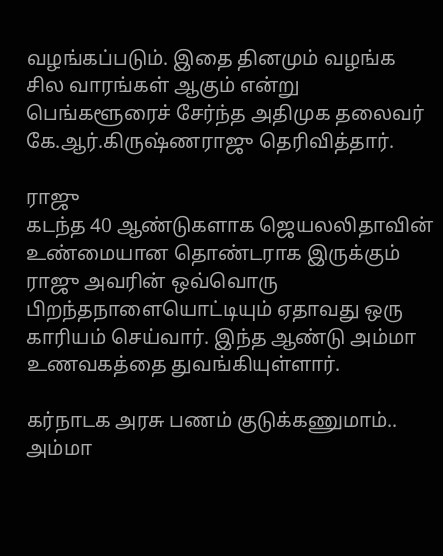வழங்கப்படும். இதை தினமும் வழங்க சில வாரங்கள் ஆகும் என்று பெங்களூரைச் சேர்ந்த அதிமுக தலைவர் கே.ஆர்.கிருஷ்ணராஜு தெரிவித்தார்.

ராஜு
கடந்த 40 ஆண்டுகளாக ஜெயலலிதாவின் உண்மையான தொண்டராக இருக்கும் ராஜு அவரின் ஒவ்வொரு பிறந்தநாளையொட்டியும் ஏதாவது ஒரு காரியம் செய்வார். இந்த ஆண்டு அம்மா உணவகத்தை துவங்கியுள்ளார்.

கர்நாடக அரசு பணம் குடுக்கணுமாம்..
அம்மா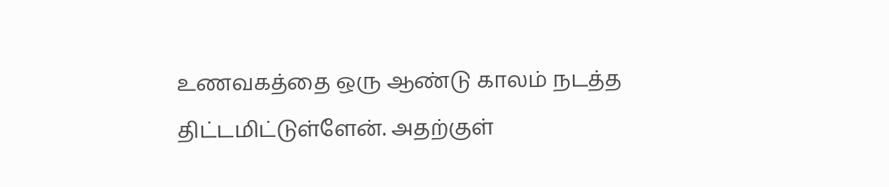உணவகத்தை ஒரு ஆண்டு காலம் நடத்த திட்டமிட்டுள்ளேன். அதற்குள்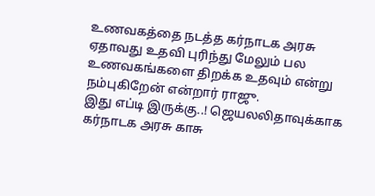உணவகத்தை நடத்த கர்நாடக அரசு ஏதாவது உதவி புரிந்து மேலும் பல உணவகங்களை திறக்க உதவும் என்று நம்புகிறேன் என்றார் ராஜு.
இது எப்டி இருக்கு..! ஜெயலலிதாவுக்காக கர்நாடக அரசு காசு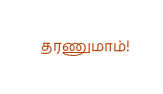தரணுமாம்!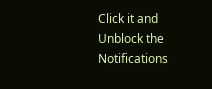Click it and Unblock the Notifications